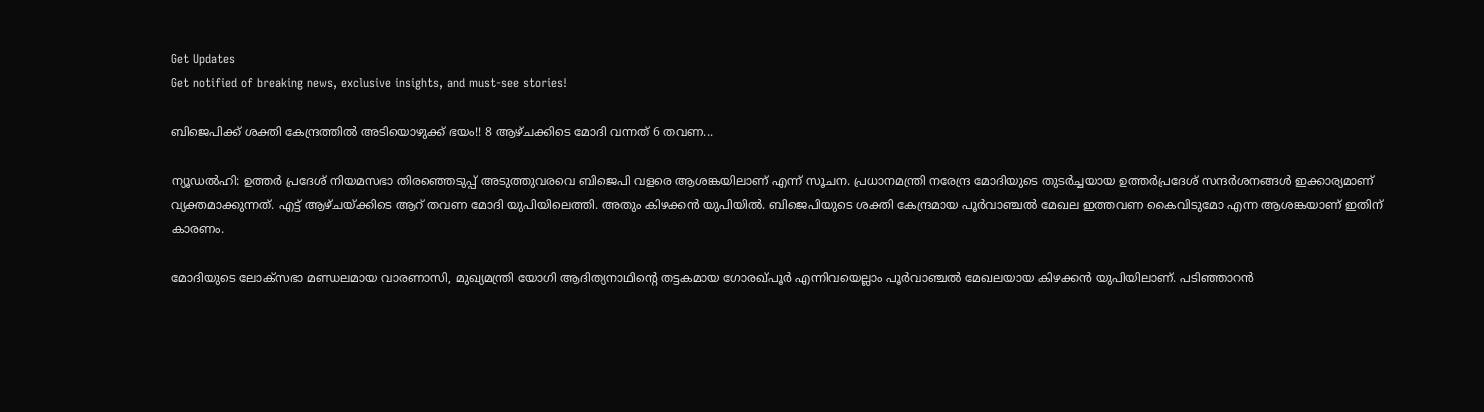Get Updates
Get notified of breaking news, exclusive insights, and must-see stories!

ബിജെപിക്ക് ശക്തി കേന്ദ്രത്തില്‍ അടിയൊഴുക്ക് ഭയം!! 8 ആഴ്ചക്കിടെ മോദി വന്നത് 6 തവണ...

ന്യൂഡല്‍ഹി: ഉത്തര്‍ പ്രദേശ് നിയമസഭാ തിരഞ്ഞെടുപ്പ് അടുത്തുവരവെ ബിജെപി വളരെ ആശങ്കയിലാണ് എന്ന് സൂചന. പ്രധാനമന്ത്രി നരേന്ദ്ര മോദിയുടെ തുടര്‍ച്ചയായ ഉത്തര്‍പ്രദേശ് സന്ദര്‍ശനങ്ങള്‍ ഇക്കാര്യമാണ് വ്യക്തമാക്കുന്നത്. എട്ട് ആഴ്ചയ്ക്കിടെ ആറ് തവണ മോദി യുപിയിലെത്തി. അതും കിഴക്കന്‍ യുപിയില്‍. ബിജെപിയുടെ ശക്തി കേന്ദ്രമായ പൂര്‍വാഞ്ചല്‍ മേഖല ഇത്തവണ കൈവിടുമോ എന്ന ആശങ്കയാണ് ഇതിന് കാരണം.

മോദിയുടെ ലോക്‌സഭാ മണ്ഡലമായ വാരണാസി, മുഖ്യമന്ത്രി യോഗി ആദിത്യനാഥിന്റെ തട്ടകമായ ഗോരഖ്പൂര്‍ എന്നിവയെല്ലാം പൂര്‍വാഞ്ചല്‍ മേഖലയായ കിഴക്കന്‍ യുപിയിലാണ്. പടിഞ്ഞാറന്‍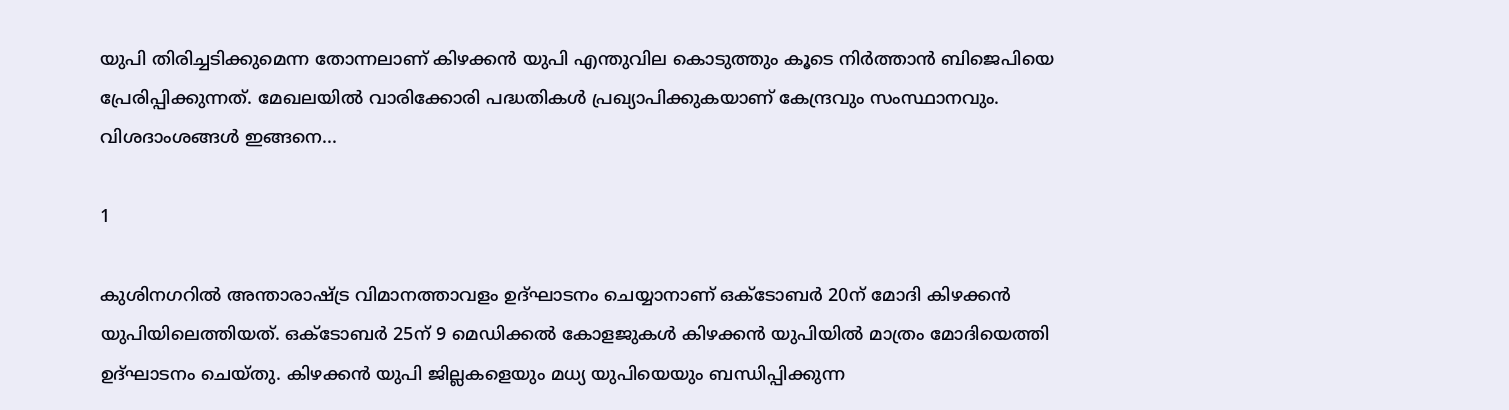യുപി തിരിച്ചടിക്കുമെന്ന തോന്നലാണ് കിഴക്കന്‍ യുപി എന്തുവില കൊടുത്തും കൂടെ നിര്‍ത്താന്‍ ബിജെപിയെ പ്രേരിപ്പിക്കുന്നത്. മേഖലയില്‍ വാരിക്കോരി പദ്ധതികള്‍ പ്രഖ്യാപിക്കുകയാണ് കേന്ദ്രവും സംസ്ഥാനവും. വിശദാംശങ്ങള്‍ ഇങ്ങനെ...

1

കുശിനഗറില്‍ അന്താരാഷ്ട്ര വിമാനത്താവളം ഉദ്ഘാടനം ചെയ്യാനാണ് ഒക്ടോബര്‍ 20ന് മോദി കിഴക്കന്‍ യുപിയിലെത്തിയത്. ഒക്ടോബര്‍ 25ന് 9 മെഡിക്കല്‍ കോളജുകള്‍ കിഴക്കന്‍ യുപിയില്‍ മാത്രം മോദിയെത്തി ഉദ്ഘാടനം ചെയ്തു. കിഴക്കന്‍ യുപി ജില്ലകളെയും മധ്യ യുപിയെയും ബന്ധിപ്പിക്കുന്ന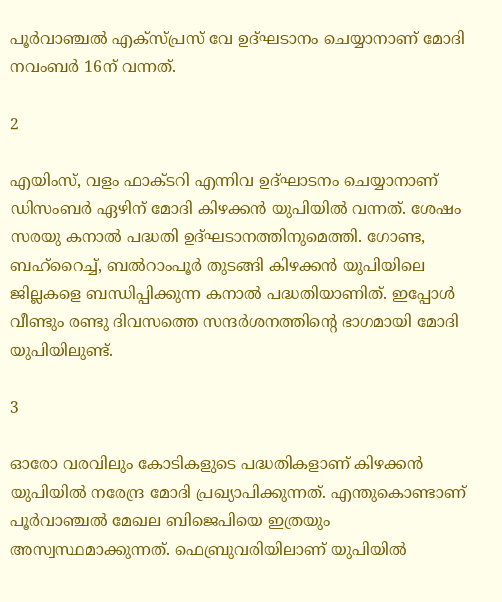പൂര്‍വാഞ്ചല്‍ എക്‌സ്പ്രസ് വേ ഉദ്ഘടാനം ചെയ്യാനാണ് മോദി നവംബര്‍ 16ന് വന്നത്.

2

എയിംസ്, വളം ഫാക്ടറി എന്നിവ ഉദ്ഘാടനം ചെയ്യാനാണ് ഡിസംബര്‍ ഏഴിന് മോദി കിഴക്കന്‍ യുപിയില്‍ വന്നത്. ശേഷം സരയു കനാല്‍ പദ്ധതി ഉദ്ഘടാനത്തിനുമെത്തി. ഗോണ്ട, ബഹ്‌റൈച്ച്, ബല്‍റാംപൂര്‍ തുടങ്ങി കിഴക്കന്‍ യുപിയിലെ ജില്ലകളെ ബന്ധിപ്പിക്കുന്ന കനാല്‍ പദ്ധതിയാണിത്. ഇപ്പോള്‍ വീണ്ടും രണ്ടു ദിവസത്തെ സന്ദര്‍ശനത്തിന്റെ ഭാഗമായി മോദി യുപിയിലുണ്ട്.

3

ഓരോ വരവിലും കോടികളുടെ പദ്ധതികളാണ് കിഴക്കന്‍ യുപിയില്‍ നരേന്ദ്ര മോദി പ്രഖ്യാപിക്കുന്നത്. എന്തുകൊണ്ടാണ് പൂര്‍വാഞ്ചല്‍ മേഖല ബിജെപിയെ ഇത്രയും അസ്വസ്ഥമാക്കുന്നത്. ഫെബ്രുവരിയിലാണ് യുപിയില്‍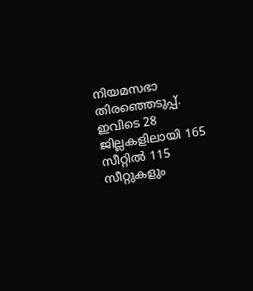നിയമസഭാ തിരഞ്ഞെടുപ്പ്. ഇവിടെ 28 ജില്ലകളിലായി 165 സീറ്റില്‍ 115 സീറ്റുകളും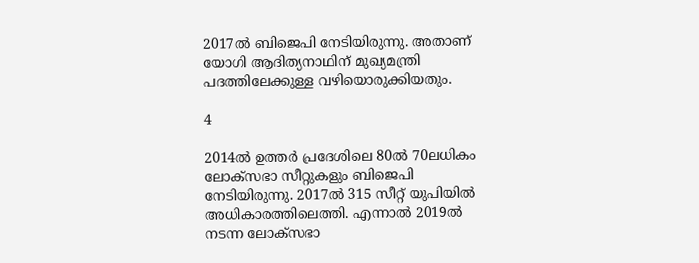2017ല്‍ ബിജെപി നേടിയിരുന്നു. അതാണ് യോഗി ആദിത്യനാഥിന് മുഖ്യമന്ത്രി പദത്തിലേക്കുള്ള വഴിയൊരുക്കിയതും.

4

2014ല്‍ ഉത്തര്‍ പ്രദേശിലെ 80ല്‍ 70ലധികം ലോക്‌സഭാ സീറ്റുകളും ബിജെപി നേടിയിരുന്നു. 2017ല്‍ 315 സീറ്റ് യുപിയില്‍ അധികാരത്തിലെത്തി. എന്നാല്‍ 2019ല്‍ നടന്ന ലോക്‌സഭാ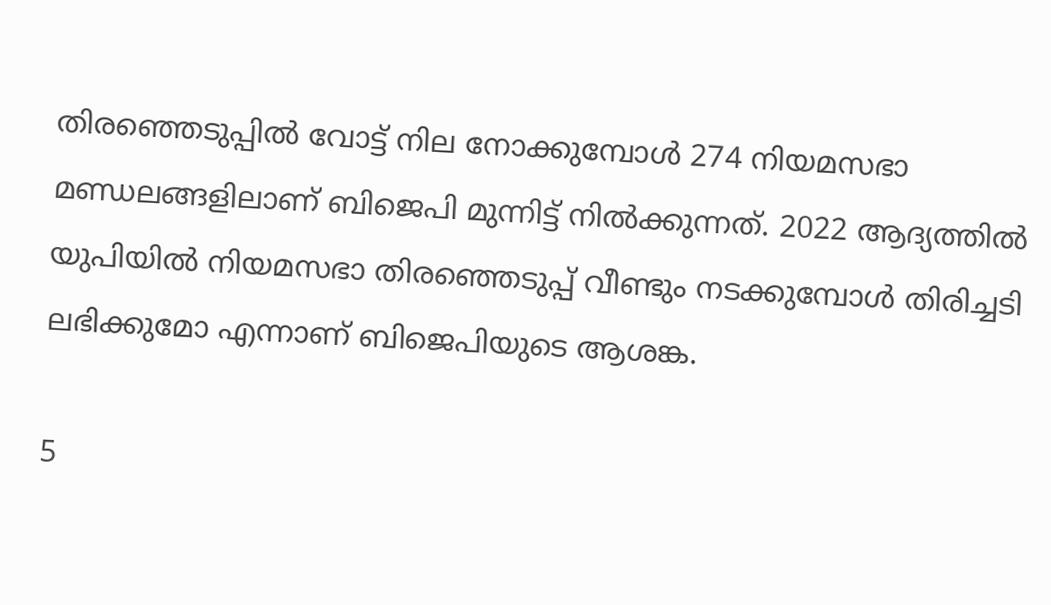തിരഞ്ഞെടുപ്പില്‍ വോട്ട് നില നോക്കുമ്പോള്‍ 274 നിയമസഭാ മണ്ഡലങ്ങളിലാണ് ബിജെപി മുന്നിട്ട് നില്‍ക്കുന്നത്. 2022 ആദ്യത്തില്‍ യുപിയില്‍ നിയമസഭാ തിരഞ്ഞെടുപ്പ് വീണ്ടും നടക്കുമ്പോള്‍ തിരിച്ചടി ലഭിക്കുമോ എന്നാണ് ബിജെപിയുടെ ആശങ്ക.

5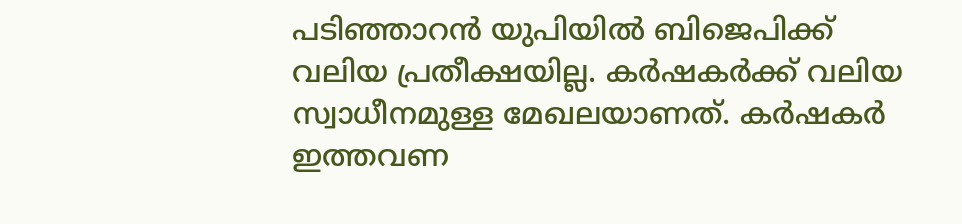പടിഞ്ഞാറന്‍ യുപിയില്‍ ബിജെപിക്ക് വലിയ പ്രതീക്ഷയില്ല. കര്‍ഷകര്‍ക്ക് വലിയ സ്വാധീനമുള്ള മേഖലയാണത്. കര്‍ഷകര്‍ ഇത്തവണ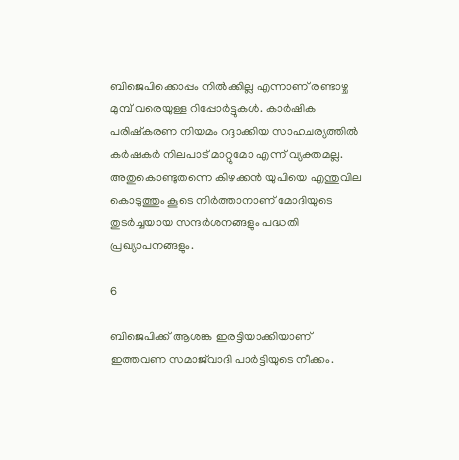ബിജെപിക്കൊപ്പം നില്‍ക്കില്ല എന്നാണ് രണ്ടാഴ്ച മുമ്പ് വരെയുള്ള റിപ്പോര്‍ട്ടുകള്‍. കാര്‍ഷിക പരിഷ്‌കരണ നിയമം റദ്ദാക്കിയ സാഹചര്യത്തില്‍ കര്‍ഷകര്‍ നിലപാട് മാറ്റുമോ എന്ന് വ്യക്തമല്ല. അതുകൊണ്ടുതന്നെ കിഴക്കന്‍ യുപിയെ എന്തുവില കൊടുത്തും കൂടെ നിര്‍ത്താനാണ് മോദിയുടെ തുടര്‍ച്ചയായ സന്ദര്‍ശനങ്ങളും പദ്ധതി പ്രഖ്യാപനങ്ങളും.

6

ബിജെപിക്ക് ആശങ്ക ഇരട്ടിയാക്കിയാണ് ഇത്തവണ സമാജ്‌വാദി പാര്‍ട്ടിയുടെ നീക്കം.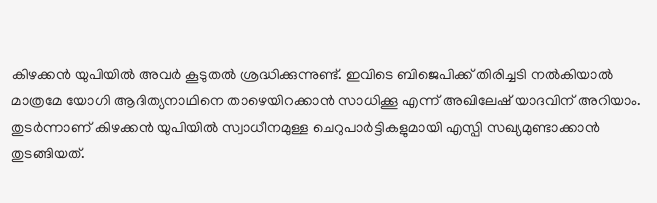കിഴക്കന്‍ യുപിയില്‍ അവര്‍ കൂടുതല്‍ ശ്രദ്ധിക്കുന്നുണ്ട്. ഇവിടെ ബിജെപിക്ക് തിരിച്ചടി നല്‍കിയാല്‍ മാത്രമേ യോഗി ആദിത്യനാഥിനെ താഴെയിറക്കാന്‍ സാധിക്കൂ എന്ന് അഖിലേഷ് യാദവിന് അറിയാം. തുടര്‍ന്നാണ് കിഴക്കന്‍ യുപിയില്‍ സ്വാധീനമുള്ള ചെറുപാര്‍ട്ടികളുമായി എസ്പി സഖ്യമുണ്ടാക്കാന്‍ തുടങ്ങിയത്.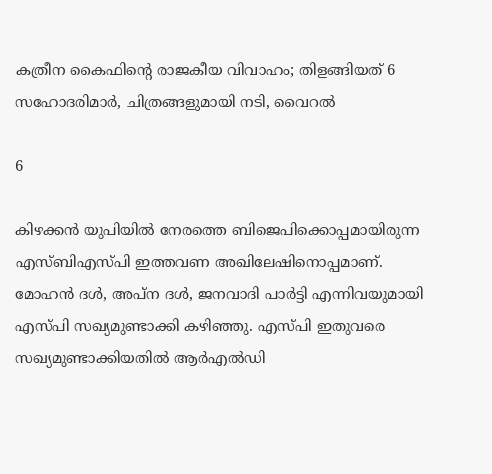കത്രീന കൈഫിന്റെ രാജകീയ വിവാഹം; തിളങ്ങിയത് 6 സഹോദരിമാര്‍, ചിത്രങ്ങളുമായി നടി, വൈറല്‍

6

കിഴക്കന്‍ യുപിയില്‍ നേരത്തെ ബിജെപിക്കൊപ്പമായിരുന്ന എസ്ബിഎസ്പി ഇത്തവണ അഖിലേഷിനൊപ്പമാണ്. മോഹന്‍ ദള്‍, അപ്‌ന ദള്‍, ജനവാദി പാര്‍ട്ടി എന്നിവയുമായി എസ്പി സഖ്യമുണ്ടാക്കി കഴിഞ്ഞു. എസ്പി ഇതുവരെ സഖ്യമുണ്ടാക്കിയതില്‍ ആര്‍എല്‍ഡി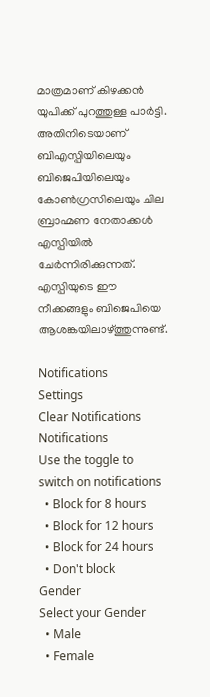മാത്രമാണ് കിഴക്കന്‍ യുപിക്ക് പുറത്തുള്ള പാര്‍ട്ടി. അതിനിടെയാണ് ബിഎസ്പിയിലെയും ബിജെപിയിലെയും കോണ്‍ഗ്രസിലെയും ചില ബ്രാഹ്മണ നേതാക്കള്‍ എസ്പിയില്‍ ചേര്‍ന്നിരിക്കുന്നത്. എസ്പിയുടെ ഈ നീക്കങ്ങളും ബിജെപിയെ ആശങ്കയിലാഴ്ത്തുന്നുണ്ട്.

Notifications
Settings
Clear Notifications
Notifications
Use the toggle to switch on notifications
  • Block for 8 hours
  • Block for 12 hours
  • Block for 24 hours
  • Don't block
Gender
Select your Gender
  • Male
  • Female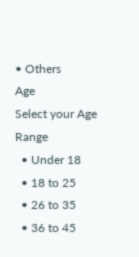• Others
Age
Select your Age Range
  • Under 18
  • 18 to 25
  • 26 to 35
  • 36 to 45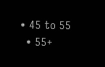• 45 to 55
  • 55+